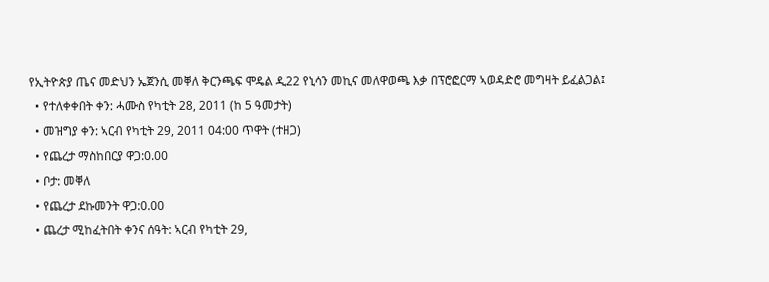የኢትዮጵያ ጤና መድህን ኤጀንሲ መቐለ ቅርንጫፍ ሞዴል ዲ22 የኒሳን መኪና መለዋወጫ እቃ በፕሮፎርማ ኣወዳድሮ መግዛት ይፈልጋል፤
  • የተለቀቀበት ቀን: ሓሙስ የካቲት 28, 2011 (ከ 5 ዓመታት)
  • መዝግያ ቀን: ኣርብ የካቲት 29, 2011 04:00 ጥዋት (ተዘጋ)
  • የጨረታ ማስከበርያ ዋጋ:0.00
  • ቦታ: መቐለ
  • የጨረታ ደኩመንት ዋጋ:0.00
  • ጨረታ ሚከፈትበት ቀንና ሰዓት: ኣርብ የካቲት 29,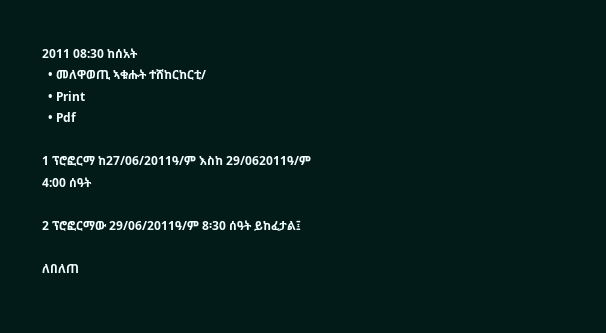2011 08:30 ከሰአት
  • መለዋወጢ ኣቁሑት ተሸከርከርቲ/
  • Print
  • Pdf

1 ፕሮፎርማ ከ27/06/2011ዓ/ም እስከ 29/062011ዓ/ም 4:00 ሰዓት

2 ፕሮፎርማው 29/06/2011ዓ/ም 8፡30 ሰዓት ይከፈታል፤

ለበለጠ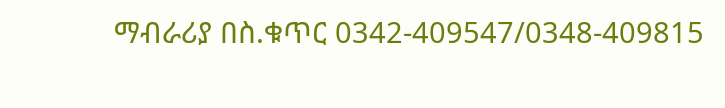ማብራሪያ በስ.ቁጥር 0342-409547/0348-409815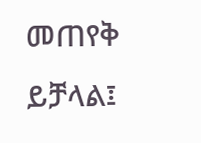መጠየቅ ይቻላል፤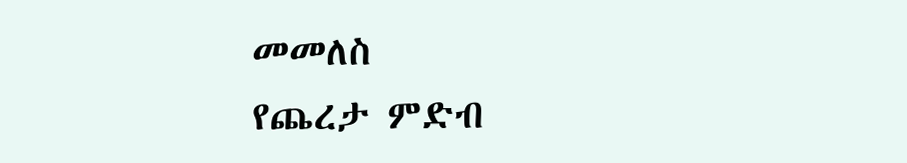መመለስ
የጨረታ ምድብ